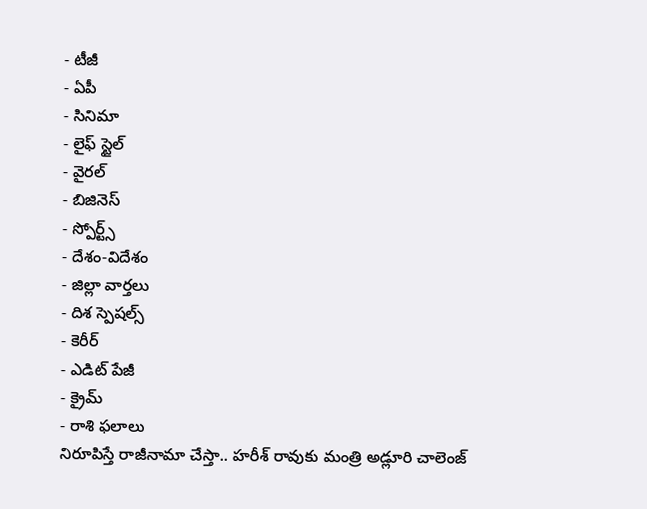- టీజీ
- ఏపీ
- సినిమా
- లైఫ్ స్టైల్
- వైరల్
- బిజినెస్
- స్పోర్ట్స్
- దేశం-విదేశం
- జిల్లా వార్తలు
- దిశ స్పెషల్స్
- కెరీర్
- ఎడిట్ పేజీ
- క్రైమ్
- రాశి ఫలాలు
నిరూపిస్తే రాజీనామా చేస్తా.. హరీశ్ రావుకు మంత్రి అడ్లూరి చాలెంజ్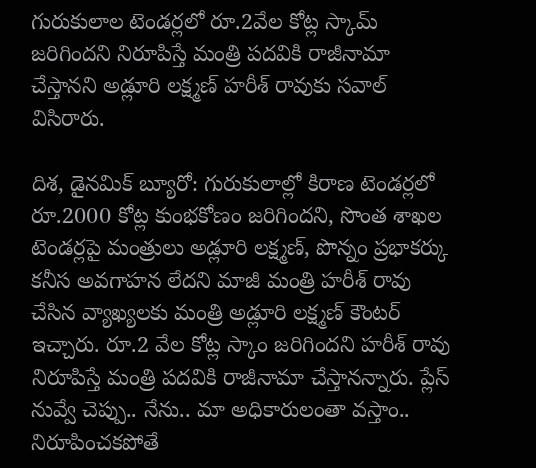గురుకులాల టెండర్లలో రూ.2వేల కోట్ల స్కామ్ జరిగిందని నిరూపిస్తే మంత్రి పదవికి రాజీనామా చేస్తానని అడ్లూరి లక్ష్మణ్ హరీశ్ రావుకు సవాల్ విసిరారు.

దిశ, డైనమిక్ బ్యూరో: గురుకులాల్లో కిరాణ టెండర్లలో రూ.2000 కోట్ల కుంభకోణం జరిగిందని, సొంత శాఖల టెండర్లపై మంత్రులు అడ్లూరి లక్ష్మణ్, పొన్నం ప్రభాకర్కు కనీస అవగాహన లేదని మాజీ మంత్రి హరీశ్ రావు చేసిన వ్యాఖ్యలకు మంత్రి అడ్లూరి లక్ష్మణ్ కౌంటర్ ఇచ్చారు. రూ.2 వేల కోట్ల స్కాం జరిగిందని హరీశ్ రావు నిరూపిస్తే మంత్రి పదవికి రాజీనామా చేస్తానన్నారు. ప్లేస్ నువ్వే చెప్పు.. నేను.. మా అధికారులంతా వస్తాం.. నిరూపించకపోతే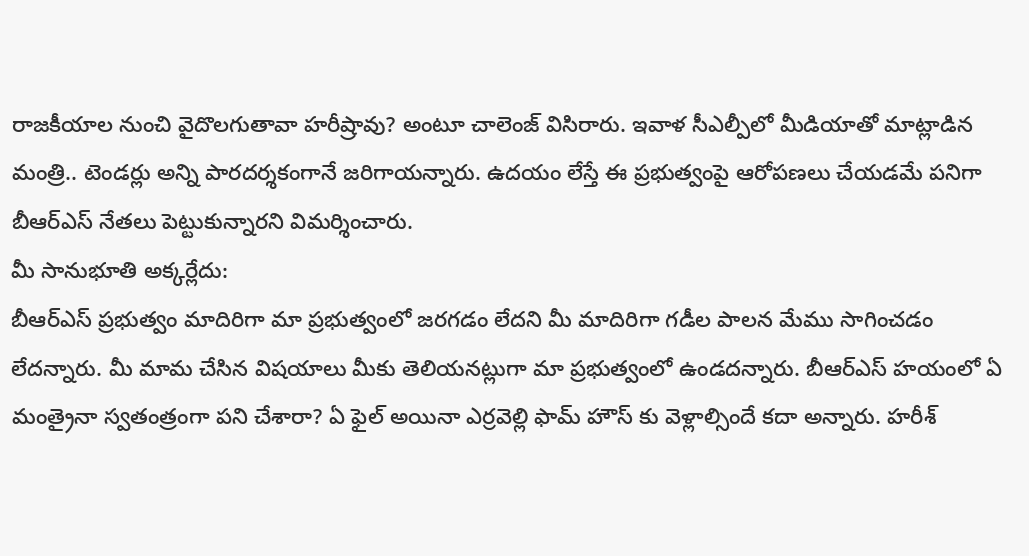రాజకీయాల నుంచి వైదొలగుతావా హరీష్రావు? అంటూ చాలెంజ్ విసిరారు. ఇవాళ సీఎల్పీలో మీడియాతో మాట్లాడిన మంత్రి.. టెండర్లు అన్ని పారదర్శకంగానే జరిగాయన్నారు. ఉదయం లేస్తే ఈ ప్రభుత్వంపై ఆరోపణలు చేయడమే పనిగా బీఆర్ఎస్ నేతలు పెట్టుకున్నారని విమర్శించారు.
మీ సానుభూతి అక్కర్లేదు:
బీఆర్ఎస్ ప్రభుత్వం మాదిరిగా మా ప్రభుత్వంలో జరగడం లేదని మీ మాదిరిగా గడీల పాలన మేము సాగించడం లేదన్నారు. మీ మామ చేసిన విషయాలు మీకు తెలియనట్లుగా మా ప్రభుత్వంలో ఉండదన్నారు. బీఆర్ఎస్ హయంలో ఏ మంత్రైనా స్వతంత్రంగా పని చేశారా? ఏ ఫైల్ అయినా ఎర్రవెల్లి ఫామ్ హౌస్ కు వెళ్లాల్సిందే కదా అన్నారు. హరీశ్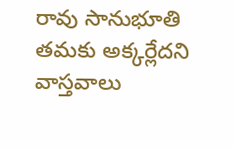రావు సానుభూతి తమకు అక్కర్లేదని వాస్తవాలు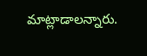మాట్లాడాలన్నారు.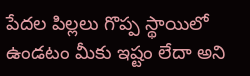పేదల పిల్లలు గొప్ప స్థాయిలో ఉండటం మీకు ఇష్టం లేదా అని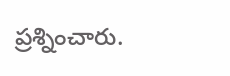ప్రశ్నించారు.